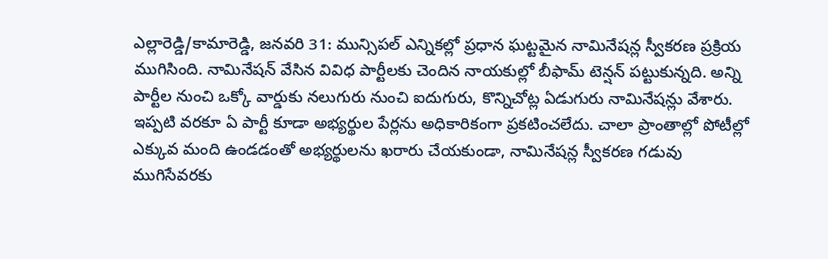ఎల్లారెడ్డి/కామారెడ్డి, జనవరి 31: మున్సిపల్ ఎన్నికల్లో ప్రధాన ఘట్టమైన నామినేషన్ల స్వీకరణ ప్రక్రియ ముగిసింది. నామినేషన్ వేసిన వివిధ పార్టీలకు చెందిన నాయకుల్లో బీఫామ్ టెన్షన్ పట్టుకున్నది. అన్ని పార్టీల నుంచి ఒక్కో వార్డుకు నలుగురు నుంచి ఐదుగురు, కొన్నిచోట్ల ఏడుగురు నామినేషన్లు వేశారు. ఇప్పటి వరకూ ఏ పార్టీ కూడా అభ్యర్థుల పేర్లను అధికారికంగా ప్రకటించలేదు. చాలా ప్రాంతాల్లో పోటీల్లో ఎక్కువ మంది ఉండడంతో అభ్యర్థులను ఖరారు చేయకుండా, నామినేషన్ల స్వీకరణ గడువు ముగిసేవరకు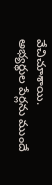వేచిచూశాయి.
అభ్యర్థుల పేర్లను ముందే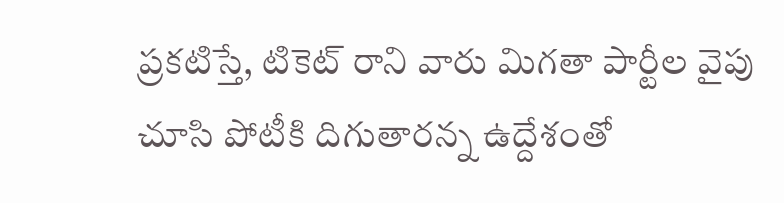ప్రకటిస్తే, టికెట్ రాని వారు మిగతా పార్టీల వైపు చూసి పోటీకి దిగుతారన్న ఉద్దేశంతో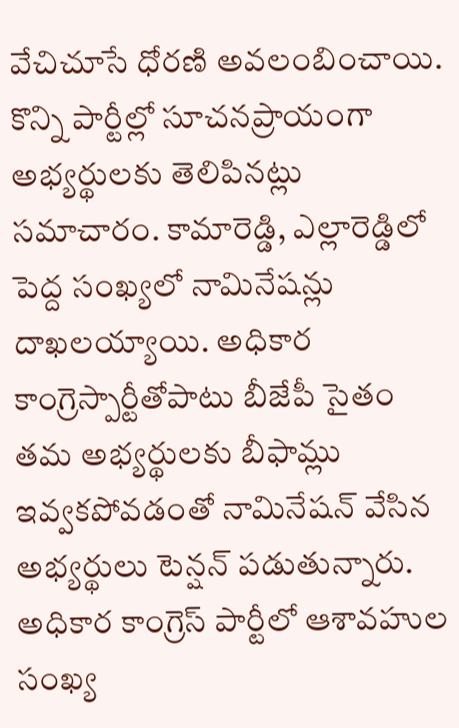వేచిచూసే ధోరణి అవలంబించాయి. కొన్ని పార్టీల్లో సూచనప్రాయంగా అభ్యర్థులకు తెలిపినట్లు సమాచారం. కామారెడ్డి, ఎల్లారెడ్డిలో పెద్ద సంఖ్యలో నామినేషన్లు దాఖలయ్యాయి. అధికార కాంగ్రెస్పార్టీతోపాటు బీజేపీ సైతం తమ అభ్యర్థులకు బీఫామ్లు ఇవ్వకపోవడంతో నామినేషన్ వేసిన అభ్యర్థులు టెన్షన్ పడుతున్నారు. అధికార కాంగ్రెస్ పార్టీలో ఆశావహుల సంఖ్య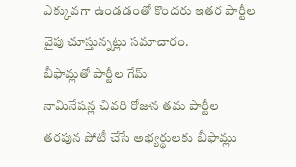ఎక్కువగా ఉండడంతో కొందరు ఇతర పార్టీల వైపు చూస్తున్నట్లు సమాచారం.
బీఫామ్లతో పార్టీల గేమ్
నామినేషన్ల చివరి రోజున తమ పార్టీల తరపున పోటీ చేసే అభ్యర్థులకు బీఫామ్లు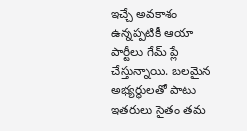ఇచ్చే అవకాశం ఉన్నప్పటికీ ఆయా పార్టీలు గేమ్ ప్లే చేస్తున్నాయి. బలమైన అభ్యర్థులతో పాటు ఇతరులు సైతం తమ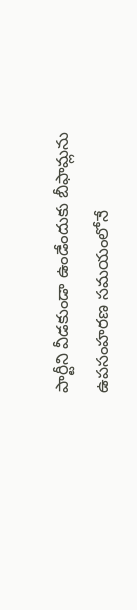పార్టీని వీడకుండా ఉండేందుకు బీఫామ్లను ఉపసంహరణ సమయంలోనే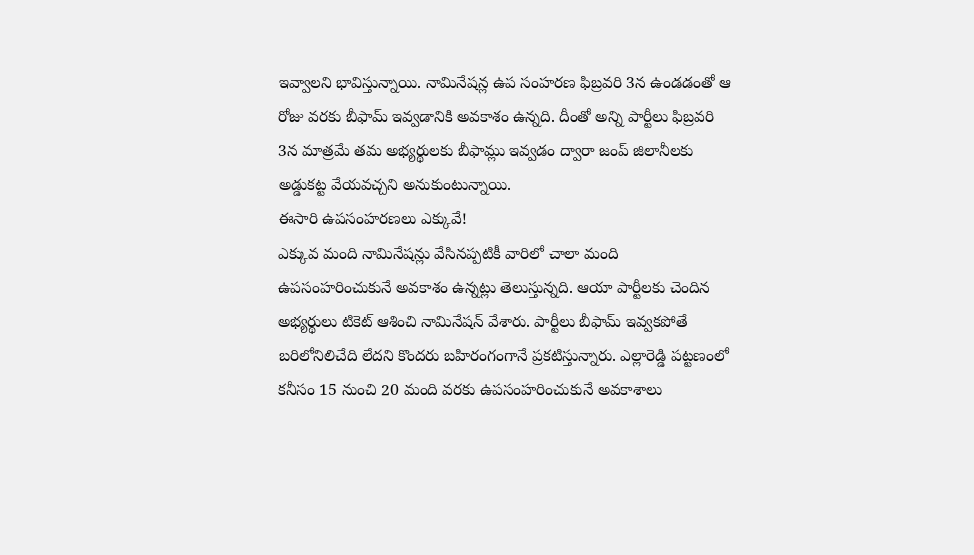ఇవ్వాలని భావిస్తున్నాయి. నామినేషన్ల ఉప సంహరణ ఫిబ్రవరి 3న ఉండడంతో ఆ రోజు వరకు బీఫామ్ ఇవ్వడానికి అవకాశం ఉన్నది. దీంతో అన్ని పార్టీలు ఫిబ్రవరి 3న మాత్రమే తమ అభ్యర్థులకు బీఫామ్లు ఇవ్వడం ద్వారా జంప్ జిలానీలకు అడ్డుకట్ట వేయవచ్చని అనుకుంటున్నాయి.
ఈసారి ఉపసంహరణలు ఎక్కువే!
ఎక్కువ మంది నామినేషన్లు వేసినప్పటికీ వారిలో చాలా మంది ఉపసంహరించుకునే అవకాశం ఉన్నట్లు తెలుస్తున్నది. ఆయా పార్టీలకు చెందిన అభ్యర్థులు టికెట్ ఆశించి నామినేషన్ వేశారు. పార్టీలు బీఫామ్ ఇవ్వకపోతే బరిలోనిలిచేది లేదని కొందరు బహిరంగంగానే ప్రకటిస్తున్నారు. ఎల్లారెడ్డి పట్టణంలో కనీసం 15 నుంచి 20 మంది వరకు ఉపసంహరించుకునే అవకాశాలు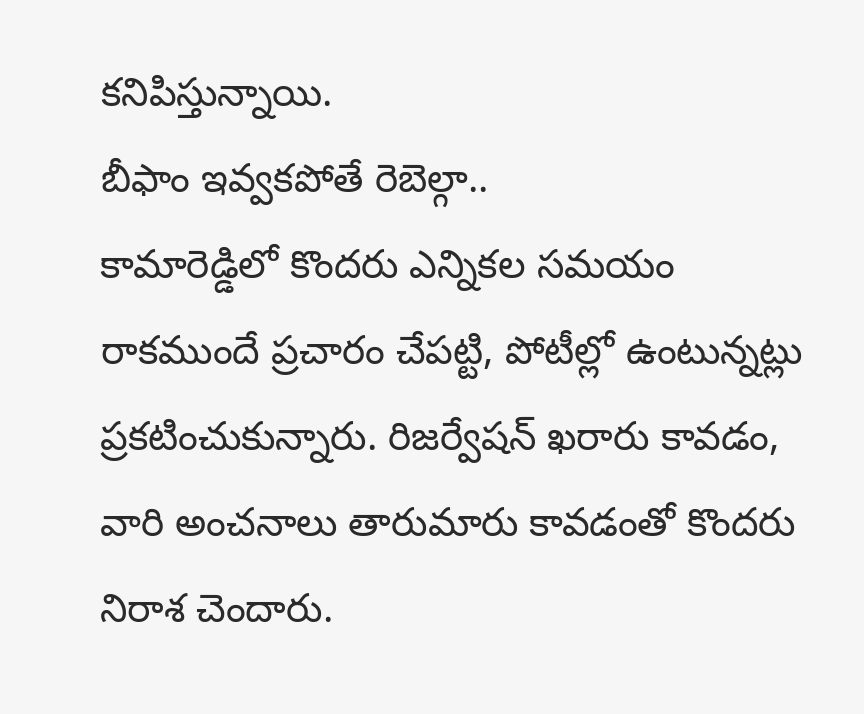కనిపిస్తున్నాయి.
బీఫాం ఇవ్వకపోతే రెబెల్గా..
కామారెడ్డిలో కొందరు ఎన్నికల సమయం రాకముందే ప్రచారం చేపట్టి, పోటీల్లో ఉంటున్నట్లు ప్రకటించుకున్నారు. రిజర్వేషన్ ఖరారు కావడం, వారి అంచనాలు తారుమారు కావడంతో కొందరు నిరాశ చెందారు.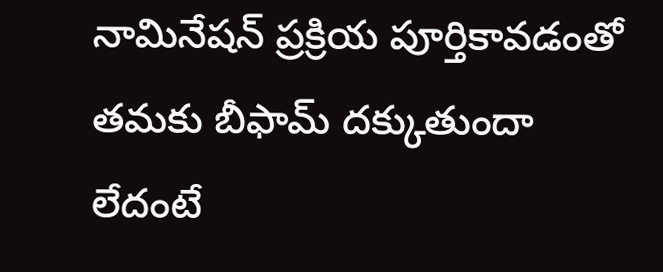నామినేషన్ ప్రక్రియ పూర్తికావడంతో తమకు బీఫామ్ దక్కుతుందా లేదంటే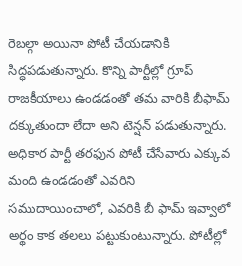రెబల్గా అయినా పోటీ చేయడానికి సిద్ధపడుతున్నారు. కొన్ని పార్టీల్లో గ్రూప్ రాజకీయాలు ఉండడంతో తమ వారికి బీఫామ్ దక్కుతుందా లేదా అని టెన్షన్ పడుతున్నారు. అధికార పార్టీ తరఫున పోటీ చేసేవారు ఎక్కువ మంది ఉండడంతో ఎవరిని సముదాయించాలో, ఎవరికి బీ ఫామ్ ఇవ్వాలో అర్థం కాక తలలు పట్టుకుంటున్నారు. పోటీల్లో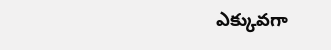ఎక్కువగా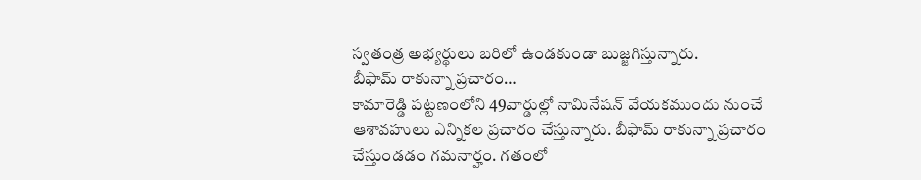స్వతంత్ర అభ్యర్థులు బరిలో ఉండకుండా బుజ్జగిస్తున్నారు.
బీఫామ్ రాకున్నా ప్రచారం…
కామారెడ్డి పట్టణంలోని 49వార్డుల్లో నామినేషన్ వేయకముందు నుంచే ఆశావహులు ఎన్నికల ప్రచారం చేస్తున్నారు. బీఫామ్ రాకున్నా ప్రచారం చేస్తుండడం గమనార్హం. గతంలో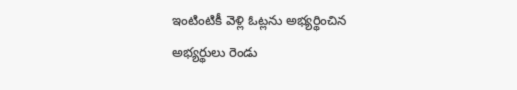ఇంటింటికీ వెళ్లి ఓట్లను అభ్యర్థించిన అభ్యర్థులు రెండు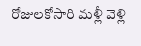రోజులకోసారి మళ్లీ వెళ్లి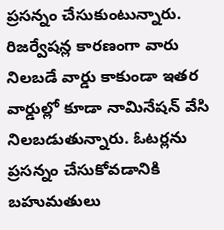ప్రసన్నం చేసుకుంటున్నారు. రిజర్వేషన్ల కారణంగా వారు నిలబడే వార్డు కాకుండా ఇతర వార్డుల్లో కూడా నామినేషన్ వేసి నిలబడుతున్నారు. ఓటర్లను ప్రసన్నం చేసుకోవడానికి బహుమతులు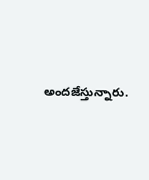అందజేస్తున్నారు.